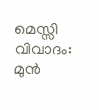മെസ്സി വിവാദം: മുൻ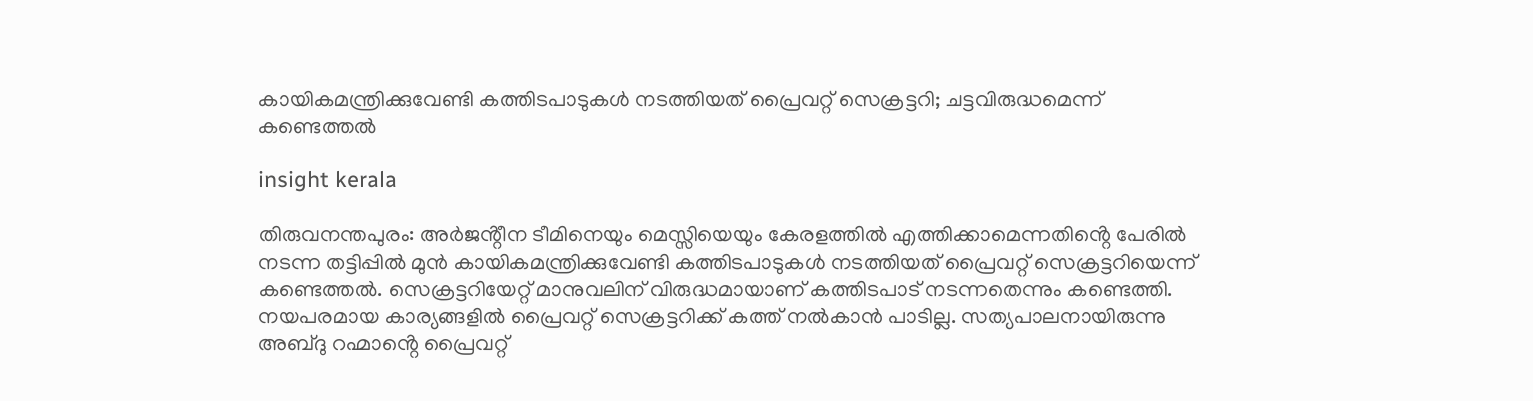കായികമന്ത്രിക്കുവേണ്ടി കത്തിടപാടുകൾ നടത്തിയത് പ്രൈവറ്റ് സെക്രട്ടറി; ചട്ടവിരുദ്ധമെന്ന് കണ്ടെത്തൽ

insight kerala

തിരുവനന്തപുരം: അർജൻ്റീന ടീമിനെയും മെസ്സിയെയും കേരളത്തിൽ എത്തിക്കാമെന്നതിൻ്റെ പേരിൽ നടന്ന തട്ടിപ്പിൽ മുൻ കായികമന്ത്രിക്കുവേണ്ടി കത്തിടപാടുകൾ നടത്തിയത് പ്രൈവറ്റ് സെക്രട്ടറിയെന്ന് കണ്ടെത്തൽ. സെക്രട്ടറിയേറ്റ് മാനുവലിന് വിരുദ്ധമായാണ് കത്തിടപാട് നടന്നതെന്നും കണ്ടെത്തി. നയപരമായ കാര്യങ്ങളിൽ പ്രൈവറ്റ് സെക്രട്ടറിക്ക് കത്ത് നൽകാൻ പാടില്ല. സത്യപാലനായിരുന്നു അബ്‌ദു റഹ്മാൻ്റെ പ്രൈവറ്റ്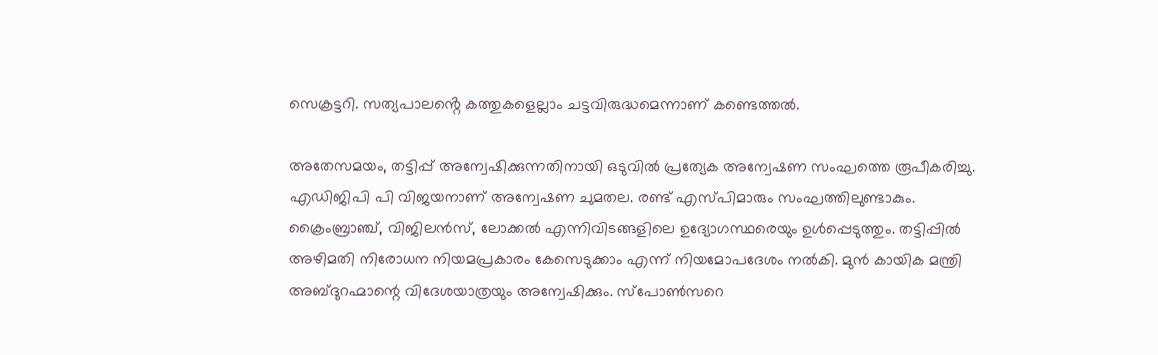സെക്രട്ടറി. സത്യപാലൻ്റെ കത്തുകളെല്ലാം ചട്ടവിരുദ്ധമെന്നാണ് കണ്ടെത്തൽ.

അതേസമയം, തട്ടിപ്പ് അന്വേഷിക്കുന്നതിനായി ഒടുവിൽ പ്രത്യേക അന്വേഷണ സംഘത്തെ രൂപീകരിച്ചു. എഡിജിപി പി വിജയനാണ് അന്വേഷണ ചുമതല. രണ്ട് എസ്പിമാരും സംഘത്തിലുണ്ടാകും. ക്രൈംബ്രാഞ്ച്, വിജിലൻസ്, ലോക്കൽ എന്നിവിടങ്ങളിലെ ഉദ്യോഗസ്ഥരെയും ഉൾപ്പെടുത്തും. തട്ടിപ്പിൽ അഴിമതി നിരോധന നിയമപ്രകാരം കേസെടുക്കാം എന്ന് നിയമോപദേശം നൽകി. മുൻ കായിക മന്ത്രി അബ്ദുറഹ്മാന്റെ വിദേശയാത്രയും അന്വേഷിക്കും. സ്പോൺസറെ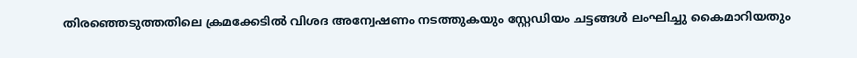തിരഞ്ഞെടുത്തതിലെ ക്രമക്കേടിൽ വിശദ അന്വേഷണം നടത്തുകയും സ്റ്റേഡിയം ചട്ടങ്ങൾ ലംഘിച്ചു കൈമാറിയതും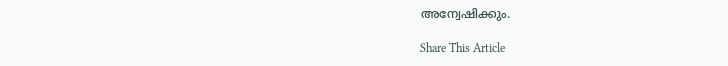അന്വേഷിക്കും.

Share This Article